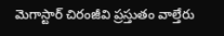మెగాస్టార్ చిరంజీవి ప్రస్తుతం వాల్తేరు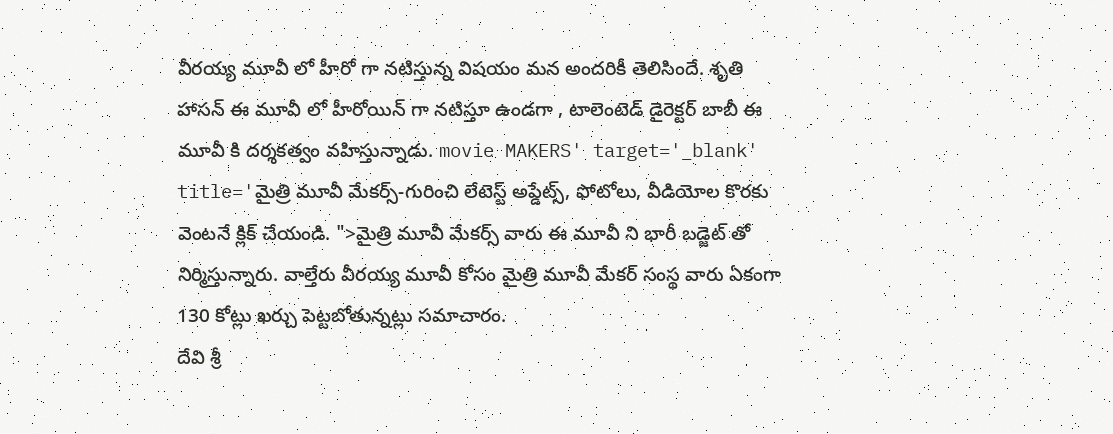వీరయ్య మూవీ లో హీరో గా నటిస్తున్న విషయం మన అందరికీ తెలిసిందే. శృతి హాసన్ ఈ మూవీ లో హీరోయిన్ గా నటిస్తూ ఉండగా , టాలెంటెడ్ డైరెక్టర్ బాబీ ఈ మూవీ కి దర్శకత్వం వహిస్తున్నాడు. movie MAKERS' target='_blank' title='మైత్రి మూవీ మేకర్స్-గురించి లేటెస్ట్ అప్డేట్స్, ఫోటోలు, వీడియోల కొరకు వెంటనే క్లిక్ చేయండి. ">మైత్రి మూవీ మేకర్స్ వారు ఈ మూవీ ని భారీ బడ్జెట్ తో నిర్మిస్తున్నారు. వాల్తేరు వీరయ్య మూవీ కోసం మైత్రి మూవీ మేకర్ సంస్థ వారు ఏకంగా 130 కోట్లు ఖర్చు పెట్టబోతున్నట్లు సమాచారం.
దేవి శ్రీ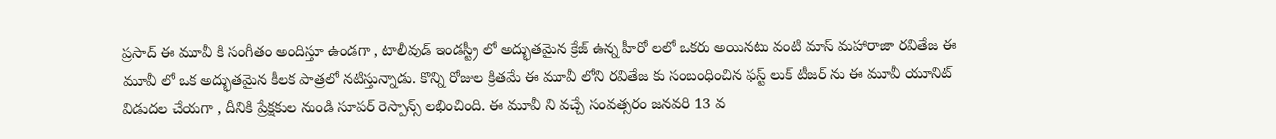ప్రసాద్ ఈ మూవీ కి సంగీతం అందిస్తూ ఉండగా , టాలీవుడ్ ఇండస్ట్రీ లో అద్భుతమైన క్రేజ్ ఉన్న హీరో లలో ఒకరు అయినటు వంటి మాస్ మహారాజా రవితేజ ఈ మూవీ లో ఒక అద్భుతమైన కీలక పాత్రలో నటిస్తున్నాడు. కొన్ని రోజుల క్రితమే ఈ మూవీ లోని రవితేజ కు సంబంధించిన ఫస్ట్ లుక్ టీజర్ ను ఈ మూవీ యూనిట్ విడుదల చేయగా , దీనికి ప్రేక్షకుల నుండి సూపర్ రెస్పాన్స్ లభించింది. ఈ మూవీ ని వచ్చే సంవత్సరం జనవరి 13 వ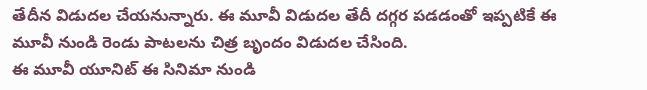తేదీన విడుదల చేయనున్నారు. ఈ మూవీ విడుదల తేదీ దగ్గర పడడంతో ఇప్పటికే ఈ మూవీ నుండి రెండు పాటలను చిత్ర బృందం విడుదల చేసింది.
ఈ మూవీ యూనిట్ ఈ సినిమా నుండి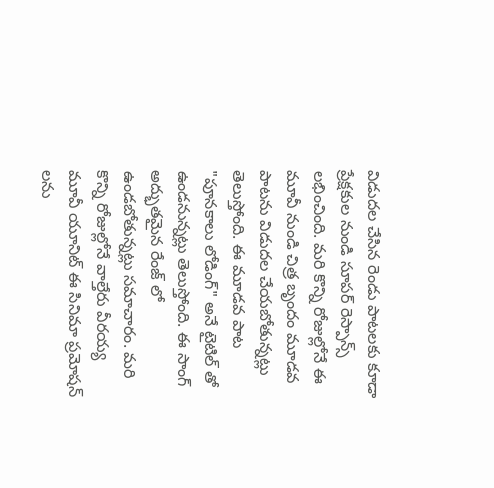విడుదల చేసిన రెండు పాటలకు కూడా ప్రేక్షకుల నుండి సూపర్ రెస్పాన్స్ లభించింది. మరి కొన్ని రోజుల్లోనే ఈ మూవీ నుండి చిత్ర బృందం మూడవ పాటను విడుదల చేయబోతున్నట్లు తెలుస్తోంది. ఈ మూడవ పాట "పూనకాలు లోడింగ్" అనే టైటిల్ తో ఉండనున్నట్లు తెలుస్తోంది. ఈ సాంగ్ అద్భుతమైన రేంజ్ లో ఉండబోతున్నట్లు సమాచారం. మరి కొన్ని రోజుల్లోనే వాల్తేరు వీరయ్య మూవీ యూనిట్ ఈ సినిమా ప్రమోషన్ లను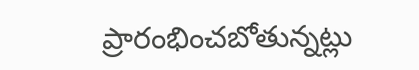ప్రారంభించబోతున్నట్లు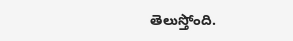తెలుస్తోంది.